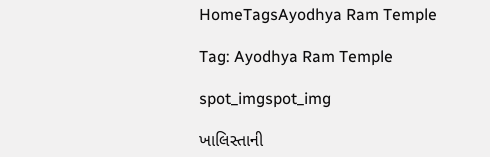HomeTagsAyodhya Ram Temple

Tag: Ayodhya Ram Temple

spot_imgspot_img

ખાલિસ્તાની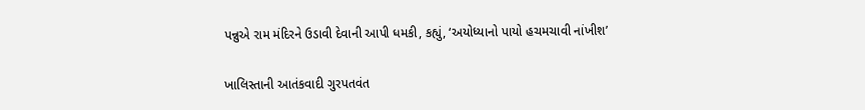પન્નુએ રામ મંદિરને ઉડાવી દેવાની આપી ધમકી, કહ્યું, ‘અયોધ્યાનો પાયો હચમચાવી નાંખીશ’

ખાલિસ્તાની આતંકવાદી ગુરપતવંત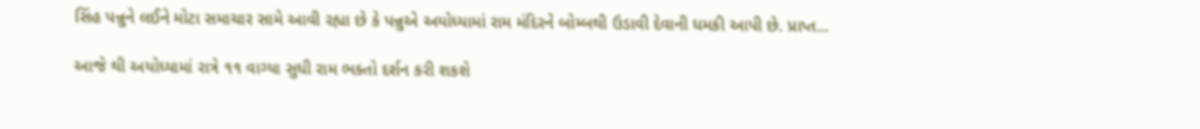સિંહ પન્નુને લઈને મોટા સમાચાર સામે આવી રહ્યા છે કે પન્નુએ અયોધ્યામાં રામ મંદિરને બોમ્બથી ઉડાવી દેવાની ધમકી આપી છે. પ્રાપ્ત...

આજે થી અયોધ્યામાં રાત્રે ૧૧ વાગ્યા સુધી રામ ભક્તો દર્શન કરી શકશે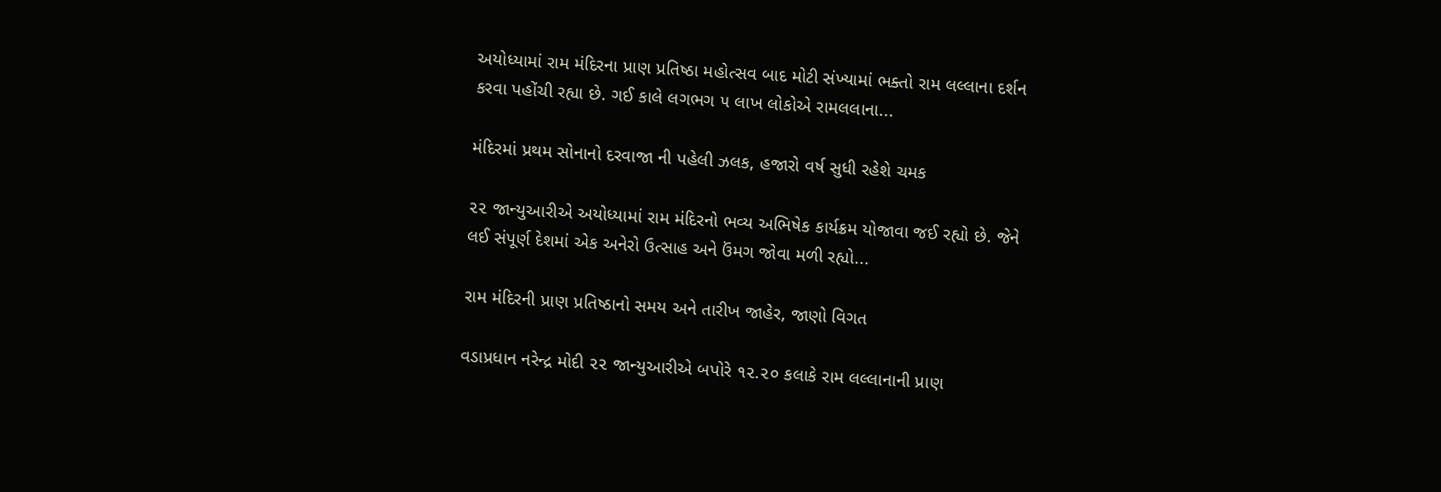અયોધ્યામાં રામ મંદિરના પ્રાણ પ્રતિષ્ઠા મહોત્સવ બાદ મોટી સંખ્યામાં ભક્તો રામ લલ્લાના દર્શન કરવા પહોંચી રહ્યા છે. ગઈ કાલે લગભગ ૫ લાખ લોકોએ રામલલાના...

મંદિરમાં પ્રથમ સોનાનો દરવાજા ની પહેલી ઝલક, હજારો વર્ષ સુધી રહેશે ચમક

૨૨ જાન્યુઆરીએ અયોધ્યામાં રામ મંદિરનો ભવ્ય અભિષેક કાર્યક્રમ યોજાવા જઈ રહ્યો છે. જેને લઈ સંપૂર્ણ દેશમાં એક અનેરો ઉત્સાહ અને ઉંમગ જોવા મળી રહ્યો...

રામ મંદિરની પ્રાણ પ્રતિષ્ઠાનો સમય અને તારીખ જાહેર, જાણો વિગત

વડાપ્રધાન નરેન્દ્ર મોદી ૨૨ જાન્યુઆરીએ બપોરે ૧૨.૨૦ કલાકે રામ લલ્લાનાની પ્રાણ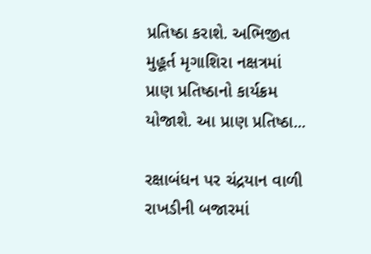પ્રતિષ્ઠા કરાશે. અભિજીત મુહૂર્ત મૃગાશિરા નક્ષત્રમાં પ્રાણ પ્રતિષ્ઠાનો કાર્યક્રમ યોજાશે. આ પ્રાણ પ્રતિષ્ઠા...

રક્ષાબંધન પર ચંદ્રયાન વાળી રાખડીની બજારમાં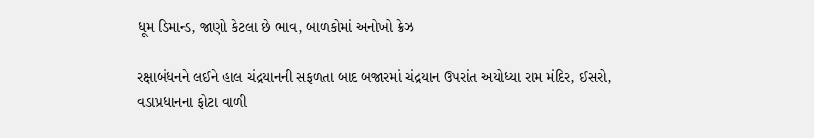ધૂમ ડિમાન્ડ, જાણો કેટલા છે ભાવ, બાળકોમાં અનોખો ક્રેઝ

રક્ષાબંધનને લઈને હાલ ચંદ્રયાનની સફળતા બાદ બજારમાં ચંદ્રયાન ઉપરાંત અયોધ્યા રામ મંદિર, ઈસરો, વડાપ્રધાનના ફોટા વાળી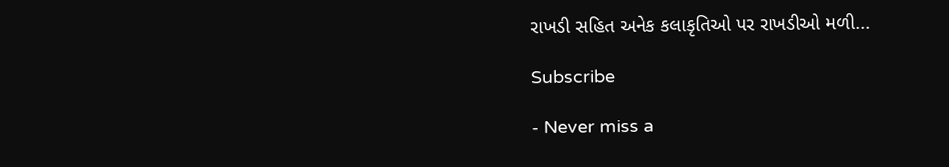રાખડી સહિત અનેક કલાકૃતિઓ પર રાખડીઓ મળી...

Subscribe

- Never miss a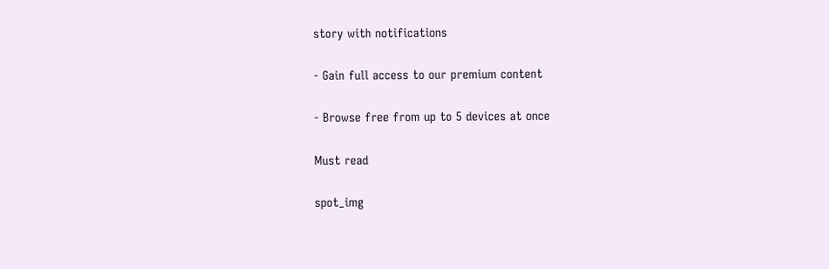story with notifications

- Gain full access to our premium content

- Browse free from up to 5 devices at once

Must read

spot_img